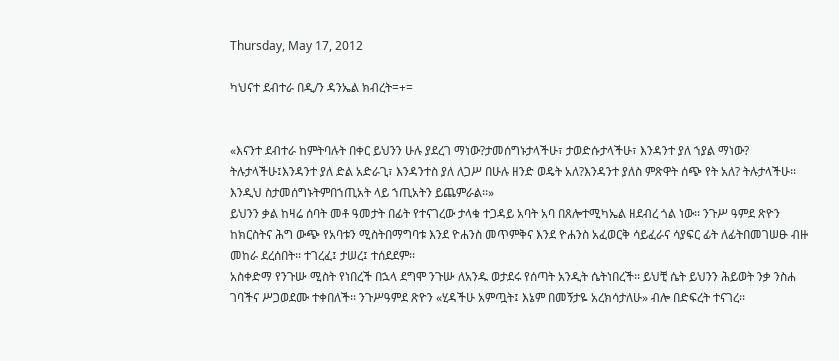Thursday, May 17, 2012

ካህናተ ደብተራ በዲ/ን ዳንኤል ክብረት=+=


«እናንተ ደብተራ ከምትባሉት በቀር ይህንን ሁሉ ያደረገ ማነው?ታመሰግኑታላችሁ፣ ታወድሱታላችሁ፣ እንዳንተ ያለ ኀያል ማነው? ትሉታላችሁ፤እንዳንተ ያለ ድል አድራጊ፣ እንዳንተስ ያለ ለጋሥ በሁሉ ዘንድ ወዴት አለ?እንዳንተ ያለስ ምጽዋት ሰጭ የት አለ? ትሉታላችሁ፡፡ እንዲህ ስታመሰግኑትምበኀጢአት ላይ ኀጢአትን ይጨምራል፡፡»
ይህንን ቃል ከዛሬ ሰባት መቶ ዓመታት በፊት የተናገረው ታላቁ ተጋዳይ አባት አባ በጸሎተሚካኤል ዘደብረ ጎል ነው፡፡ ንጉሥ ዓምደ ጽዮን ከክርስትና ሕግ ውጭ የአባቱን ሚስትበማግባቱ እንደ ዮሐንስ መጥምቅና እንደ ዮሐንስ አፈወርቅ ሳይፈራና ሳያፍር ፊት ለፊትበመገሠፁ ብዙ መከራ ደረሰበት፡፡ ተገረፈ፤ ታሠረ፤ ተሰደደም፡፡
አስቀድማ የንጉሡ ሚስት የነበረች በኋላ ደግሞ ንጉሡ ለአንዱ ወታደሩ የሰጣት አንዲት ሴትነበረች፡፡ ይህቺ ሴት ይህንን ሕይወት ንቃ ንስሐ ገባችና ሥጋወደሙ ተቀበለች፡፡ ንጉሥዓምደ ጽዮን «ሂዳችሁ አምጧት፤ እኔም በመኝታዬ አረክሳታለሁ» ብሎ በድፍረት ተናገረ፡፡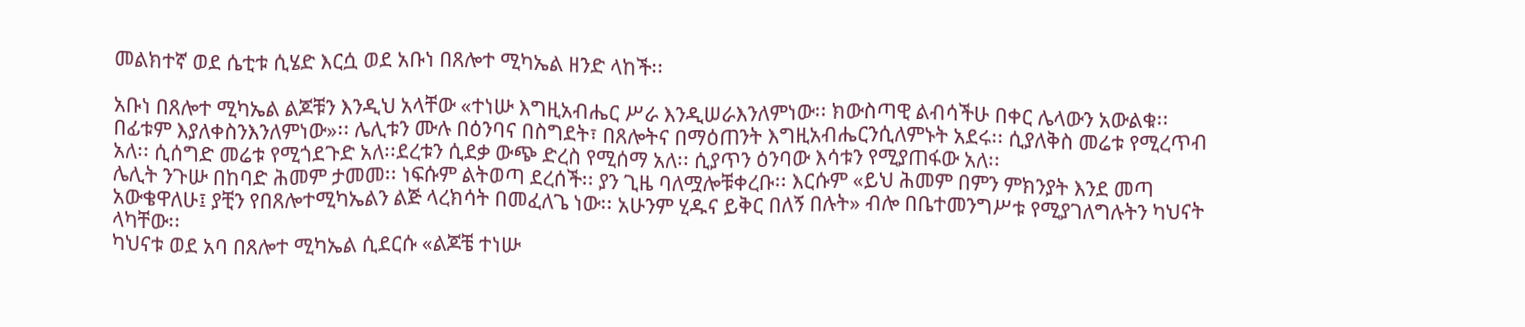መልክተኛ ወደ ሴቲቱ ሲሄድ እርሷ ወደ አቡነ በጸሎተ ሚካኤል ዘንድ ላከች፡፡

አቡነ በጸሎተ ሚካኤል ልጆቹን እንዲህ አላቸው «ተነሡ እግዚአብሔር ሥራ እንዲሠራእንለምነው፡፡ ክውስጣዊ ልብሳችሁ በቀር ሌላውን አውልቁ፡፡ በፊቱም እያለቀስንእንለምነው»፡፡ ሌሊቱን ሙሉ በዕንባና በስግደት፣ በጸሎትና በማዕጠንት እግዚአብሔርንሲለምኑት አደሩ፡፡ ሲያለቅስ መሬቱ የሚረጥብ አለ፡፡ ሲሰግድ መሬቱ የሚጎደጉድ አለ፡፡ደረቱን ሲደቃ ውጭ ድረስ የሚሰማ አለ፡፡ ሲያጥን ዕንባው እሳቱን የሚያጠፋው አለ፡፡
ሌሊት ንጉሡ በከባድ ሕመም ታመመ፡፡ ነፍሱም ልትወጣ ደረሰች፡፡ ያን ጊዜ ባለሟሎቹቀረቡ፡፡ እርሱም «ይህ ሕመም በምን ምክንያት እንደ መጣ አውቄዋለሁ፤ ያቺን የበጸሎተሚካኤልን ልጅ ላረክሳት በመፈለጌ ነው፡፡ አሁንም ሂዱና ይቅር በለኝ በሉት» ብሎ በቤተመንግሥቱ የሚያገለግሉትን ካህናት ላካቸው፡፡
ካህናቱ ወደ አባ በጸሎተ ሚካኤል ሲደርሱ «ልጆቼ ተነሡ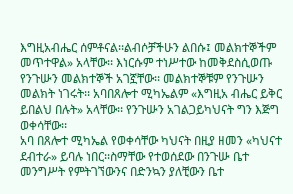እግዚአብሔር ሰምቶናል፡፡ልብሶቻችሁን ልበሱ፤ መልክተኞችም መጥተዋል» አላቸው፡፡ እነርሱም ተነሥተው ከመቅደስሲወጡ የንጉሡን መልክተኞች አገኟቸው፡፡ መልክተኞቹም የንጉሡን መልክት ነገሩት፡፡ አባበጸሎተ ሚካኤልም «እግዚአ ብሔር ይቅር ይበልህ በሉት» አላቸው፡፡ የንጉሡን አገልጋይካህናት ግን እጅግ ወቀሳቸው፡፡
አባ በጸሎተ ሚካኤል የወቀሳቸው ካህናት በዚያ ዘመን «ካህናተ ደብተራ» ይባሉ ነበር፡፡ስማቸው የተወሰደው በንጉሡ ቤተ መንግሥት የምትገኘውንና በድንኳን ያለቺውን ቤተ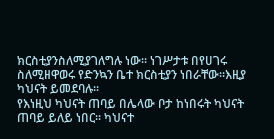ክርስቲያንስለሚያገለግሉ ነው፡፡ ነገሥታቱ በየሀገሩ ስለሚዘዋወሩ የድንኳን ቤተ ክርስቲያን ነበራቸው፡፡እዚያ ካህናት ይመደባሉ፡፡
የእነዚህ ካህናት ጠባይ በሌላው ቦታ ከነበሩት ካህናት ጠባይ ይለይ ነበር፡፡ ካህናተ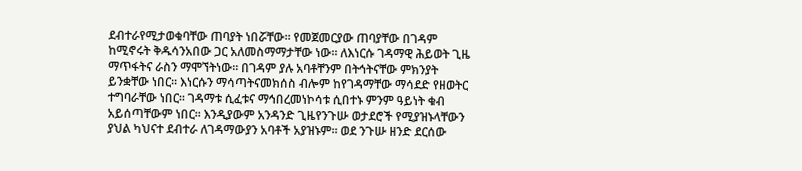ደብተራየሚታወቁባቸው ጠባያት ነበሯቸው፡፡ የመጀመርያው ጠባያቸው በገዳም ከሚኖሩት ቅዱሳንአበው ጋር አለመስማማታቸው ነው፡፡ ለእነርሱ ገዳማዊ ሕይወት ጊዜ ማጥፋትና ራስን ማሞኘትነው፡፡ በገዳም ያሉ አባቶቸንም በትኅትናቸው ምክንያት ይንቋቸው ነበር፡፡ እነርሱን ማሳጣትናመክሰስ ብሎም ከየገዳማቸው ማሳደድ የዘወትር ተግባራቸው ነበር፡፡ ገዳማቱ ሲፈቱና ማኅበረመነኮሳቱ ሲበተኑ ምንም ዓይነት ቁብ አይሰጣቸውም ነበር፡፡ እንዲያውም አንዳንድ ጊዜየንጉሡ ወታደሮች የሚያዝኑላቸውን ያህል ካህናተ ደብተራ ለገዳማውያን አባቶች አያዝኑም፡፡ ወደ ንጉሡ ዘንድ ደርሰው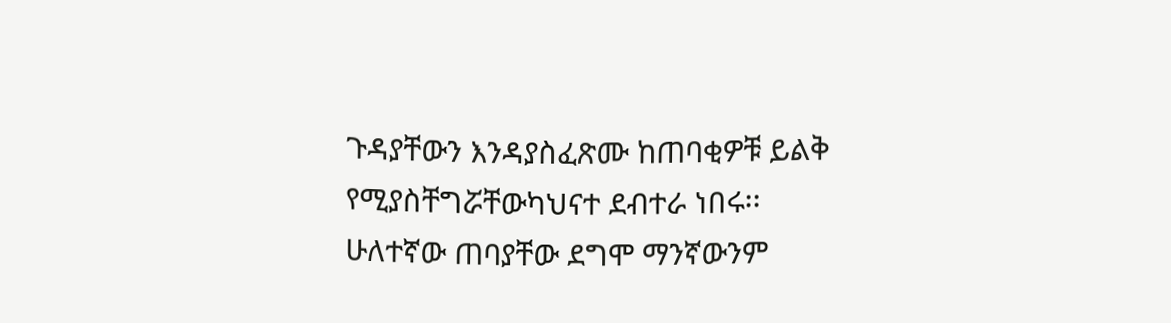ጉዳያቸውን እንዳያስፈጽሙ ከጠባቂዎቹ ይልቅ የሚያስቸግሯቸውካህናተ ደብተራ ነበሩ፡፡
ሁለተኛው ጠባያቸው ደግሞ ማንኛውንም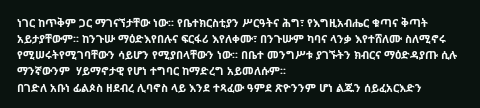ነገር ከጥቅም ጋር ማገናኘታቸው ነው፡፡ የቤተክርስቲያን ሥርዓትና ሕግ፣ የእግዚአብሔር ቁጣና ቅጣት አይታያቸውም፡፡ ከንጉሡ ማዕድእየበሉና ፍርፋሪ እየለቀሙ፣ በንጉሡም ካባና ላንቃ እየተሸለሙ ስለሚኖሩ የሚሠሩትየሚገባቸውን ሳይሆን የሚያበላቸውን ነው፡፡ በቤተ መንግሥቱ ያገኙትን ክብርና ማዕድዳያጡ ሲሉ ማንኛውንም  ሃይማኖታዊ የሆነ ተግባር ከማድረግ አይመለሱም፡፡
በገድለ አቡነ ፊልጶስ ዘደብረ ሊባኖስ ላይ እንደ ተጻፈው ዓምደ ጽዮንንም ሆነ ልጁን ሰይፈአርእድን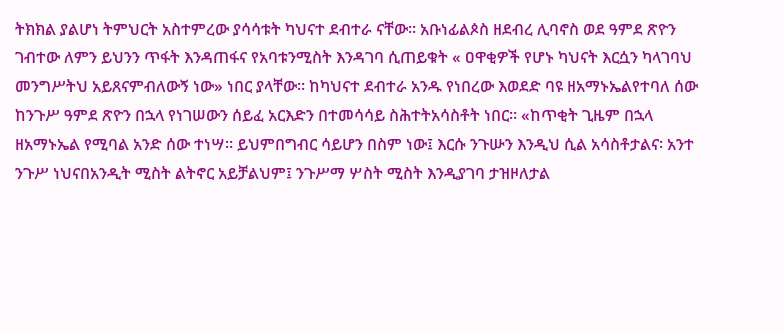ትክክል ያልሆነ ትምህርት አስተምረው ያሳሳቱት ካህናተ ደብተራ ናቸው፡፡ አቡነፊልጶስ ዘደብረ ሊባኖስ ወደ ዓምደ ጽዮን ገብተው ለምን ይህንን ጥፋት እንዳጠፋና የአባቱንሚስት እንዳገባ ሲጠይቁት « ዐዋቂዎች የሆኑ ካህናት እርሷን ካላገባህ መንግሥትህ አይጸናምብለውኝ ነው» ነበር ያላቸው፡፡ ከካህናተ ደብተራ አንዱ የነበረው እወደድ ባዩ ዘአማኑኤልየተባለ ሰው ከንጉሥ ዓምደ ጽዮን በኋላ የነገሠውን ሰይፈ አርእድን በተመሳሳይ ስሕተትአሳስቶት ነበር፡፡ «ከጥቂት ጊዜም በኋላ ዘአማኑኤል የሚባል አንድ ሰው ተነሣ፡፡ ይህምበግብር ሳይሆን በስም ነው፤ እርሱ ንጉሡን እንዲህ ሲል አሳስቶታልና፡ አንተ ንጉሥ ነህናበአንዲት ሚስት ልትኖር አይቻልህም፤ ንጉሥማ ሦስት ሚስት እንዲያገባ ታዝዞለታል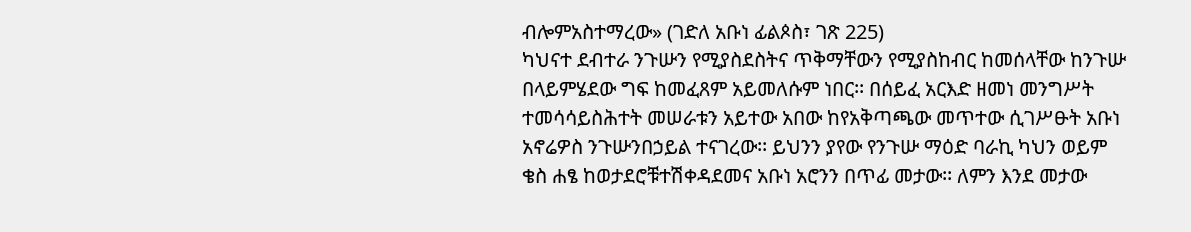ብሎምአስተማረው» (ገድለ አቡነ ፊልጶስ፣ ገጽ 225)
ካህናተ ደብተራ ንጉሡን የሚያስደስትና ጥቅማቸውን የሚያስከብር ከመሰላቸው ከንጉሡ በላይምሄደው ግፍ ከመፈጸም አይመለሱም ነበር፡፡ በሰይፈ አርእድ ዘመነ መንግሥት ተመሳሳይስሕተት መሠራቱን አይተው አበው ከየአቅጣጫው መጥተው ሲገሥፁት አቡነ አኖሬዎስ ንጉሡንበኃይል ተናገረው፡፡ ይህንን ያየው የንጉሡ ማዕድ ባራኪ ካህን ወይም ቄስ ሐፄ ከወታደሮቹተሽቀዳደመና አቡነ አሮንን በጥፊ መታው፡፡ ለምን እንደ መታው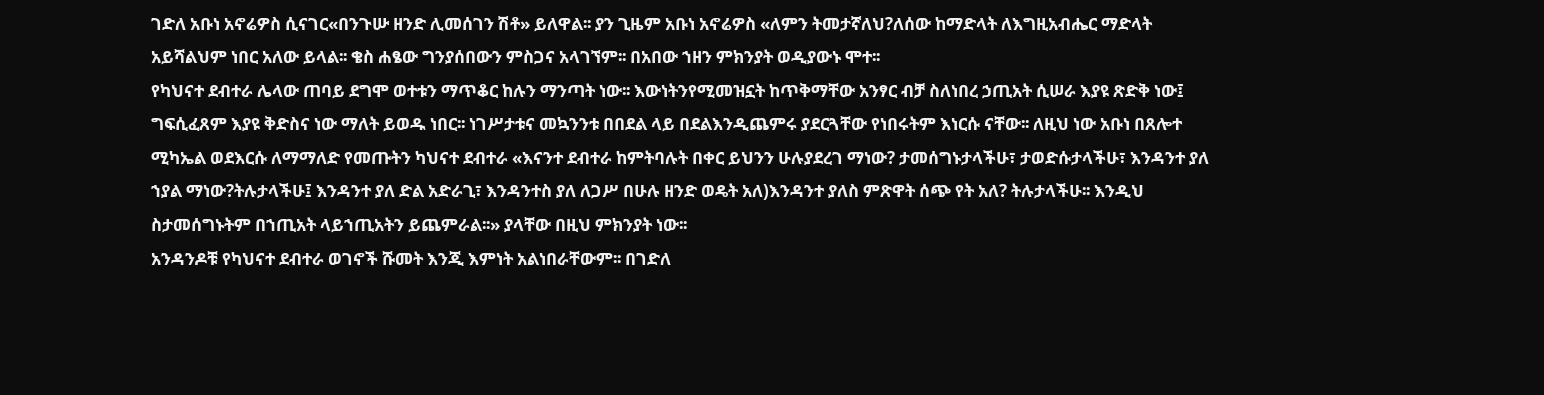ገድለ አቡነ አኖሬዎስ ሲናገር«በንጉሡ ዘንድ ሊመሰገን ሽቶ» ይለዋል፡፡ ያን ጊዜም አቡነ አኖሬዎስ «ለምን ትመታኛለህ?ለሰው ከማድላት ለእግዚአብሔር ማድላት አይሻልህም ነበር አለው ይላል፡፡ ቄስ ሐፄው ግንያሰበውን ምስጋና አላገኘም፡፡ በአበው ኀዘን ምክንያት ወዲያውኑ ሞተ፡፡
የካህናተ ደብተራ ሌላው ጠባይ ደግሞ ወተቱን ማጥቆር ከሉን ማንጣት ነው፡፡ እውነትንየሚመዝኗት ከጥቅማቸው አንፃር ብቻ ስለነበረ ኃጢአት ሲሠራ እያዩ ጽድቅ ነው፤ ግፍሲፈጸም እያዩ ቅድስና ነው ማለት ይወዱ ነበር፡፡ ነገሥታቱና መኳንንቱ በበደል ላይ በደልእንዲጨምሩ ያደርጓቸው የነበሩትም እነርሱ ናቸው፡፡ ለዚህ ነው አቡነ በጸሎተ ሚካኤል ወደእርሱ ለማማለድ የመጡትን ካህናተ ደብተራ «እናንተ ደብተራ ከምትባሉት በቀር ይህንን ሁሉያደረገ ማነው? ታመሰግኑታላችሁ፣ ታወድሱታላችሁ፣ እንዳንተ ያለ ኀያል ማነው?ትሉታላችሁ፤ እንዳንተ ያለ ድል አድራጊ፣ እንዳንተስ ያለ ለጋሥ በሁሉ ዘንድ ወዴት አለ)እንዳንተ ያለስ ምጽዋት ሰጭ የት አለ? ትሉታላችሁ፡፡ እንዲህ ስታመሰግኑትም በኀጢአት ላይኀጢአትን ይጨምራል፡፡» ያላቸው በዚህ ምክንያት ነው፡፡
አንዳንዶቹ የካህናተ ደብተራ ወገኖች ሹመት እንጂ እምነት አልነበራቸውም፡፡ በገድለ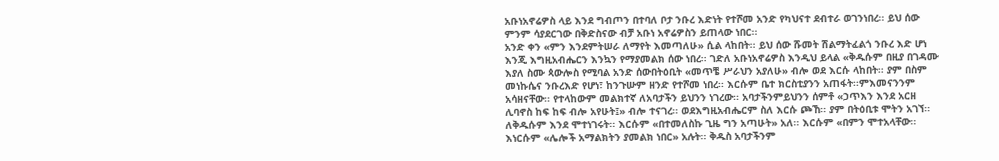አቡነአኖሬዎስ ላይ እንደ ግብጦን በተባለ ቦታ ንቡረ እድነት የተሾመ አንድ የካህናተ ደብተራ ወገንነበረ፡፡ ይህ ሰው ምንም ሳያደርገው በቅድስናው ብቻ አቡነ አኖሬዎስን ይጠላው ነበር፡፡
አንድ ቀን «ምን እንደምትሠራ ለማየት እመጣለሁ» ሲል ላከበት፡፡ ይህ ሰው ሹመት ሽልማትፈልጎ ንቡረ እድ ሆነ እንጂ እግዚአብሔርን እንኳን የማያመልክ ሰው ነበረ፡፡ ገድለ አቡነአኖሬዎስ እንዲህ ይላል «ቅዱሱም በዚያ በገዳሙ እያለ ስሙ ጳውሎስ የሚባል አንድ ሰውበትዕቢት «መጥቼ ሥራህን አያለሁ» ብሎ ወደ እርሱ ላከበት፡፡ ያም በስም መነኩሴና ንቡረእድ የሆነ፣ ከንጉሡም ዘንድ የተሾመ ነበረ፡፡ እርሱም ቤተ ክርስቲያንን አጠፋት፡፡ምእመናንንም አሳዘናቸው፡፡ የተላከውም መልክተኛ ለአባታችን ይህንን ነገረው፡፡ አባታችንምይህንን ሰምቶ «ኃጥእን እንደ አርዘ ሊባኖስ ከፍ ከፍ ብሎ አየሁት፤» ብሎ ተናገረ፡፡ ወደእግዚአብሔርም ስለ እርሱ ጮኸ፡፡ ያም በትዕቢቱ ሞትን አገኘ፡፡ ለቅዱሱም እንደ ሞተነገሩት፡፡ እርሱም «በተመለስኩ ጊዜ ግን አጣሁት» አለ፡፡ እርሱም «በምን ሞተአላቸው፡፡ እነርሱም «ሌሎች አማልክትን ያመልክ ነበር» አሉት፡፡ ቅዱስ አባታችንም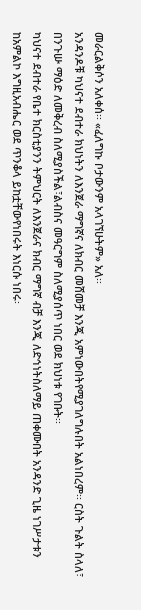መራርልቅሶን አለቀሰ፡፡ «ፈለግኩ ቦታውንም አላገኘሁትም» አለ፡፡
አንዳንዶቹ ካህናተ ደብተራ ክህነትን ለእንጀራ ማግኛና ለክብር መሸመቻ እንጂ አምነውበትየሚያገለግሉበት አልነበረም፡፡ ርስት ጉልት ስላለ፣ በንጉሡ ማዕድ ለመቅረብ ስለሚያስችል፣ልብስና መዓርግም ስለሚያሰጥ ነበር ወደ ክህነቱ የገቡት፡፡
ካህናተ ደብተራ የቤተ ክርስቲያንን ትምህርት ለእንጀራና ክብር ማግኛ ብቻ እንጂ ለድኅነትስለማይ ጠቀሙበት አንዳንድ ጊዜ ነገሥታቱን ከአምልኮ እግዚአብሔር ወደ ጥንቆላ ይከቷቸውየነበሩት እነርሱ ነበሩ፡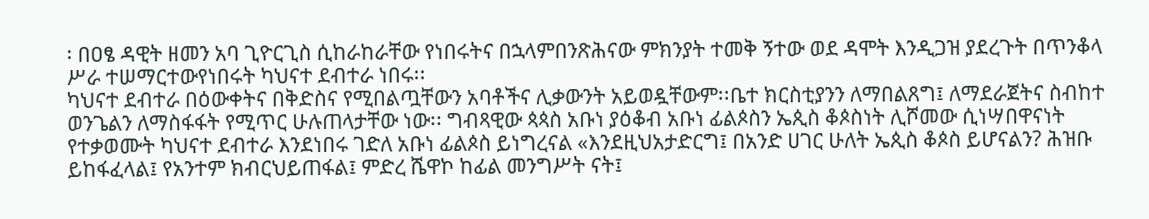፡ በዐፄ ዳዊት ዘመን አባ ጊዮርጊስ ሲከራከራቸው የነበሩትና በኋላምበንጽሕናው ምክንያት ተመቅ ኝተው ወደ ዳሞት እንዲጋዝ ያደረጉት በጥንቆላ ሥራ ተሠማርተውየነበሩት ካህናተ ደብተራ ነበሩ፡፡
ካህናተ ደብተራ በዕውቀትና በቅድስና የሚበልጧቸውን አባቶችና ሊቃውንት አይወዷቸውም፡፡ቤተ ክርስቲያንን ለማበልጸግ፤ ለማደራጀትና ስብከተ ወንጌልን ለማስፋፋት የሚጥር ሁሉጠላታቸው ነው፡፡ ግብጻዊው ጳጳስ አቡነ ያዕቆብ አቡነ ፊልጶስን ኤጲስ ቆጶስነት ሊሾመው ሲነሣበዋናነት የተቃወሙት ካህናተ ደብተራ እንደነበሩ ገድለ አቡነ ፊልጶስ ይነግረናል «እንደዚህአታድርግ፤ በአንድ ሀገር ሁለት ኤጲስ ቆጶስ ይሆናልን? ሕዝቡ ይከፋፈላል፤ የአንተም ክብርህይጠፋል፤ ምድረ ሼዋኮ ከፊል መንግሥት ናት፤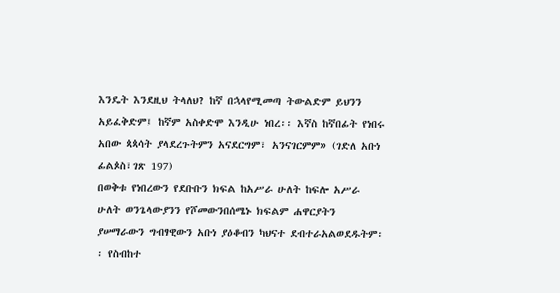እንዴት እንደዚህ ትላለህ? ከኛ በኋላየሚመጣ ትውልድም ይህንን አይፈቅድም፤ ከኛም አስቀድሞ እንዲሁ ነበረ፡፡ እኛስ ከኛበፊት የነበሩ አበው ጳጳሳት ያላደረጉትምን አናደርግም፣ አንናገርምም» (ገድለ አቡነ ፊልጶስ፣ገጽ 197)
በወቅቱ የነበረውን የደቡቡን ክፍል ከአሥራ ሁለት ከፍሎ አሥራ ሁለት ወንጌላውያንን የሾመውንበሰሜኑ ክፍልም ሐዋርያትን ያሠማራውን ግብፃዊውን አቡነ ያዕቆብን ካህናተ ደብተራአልወደዱትም፡፡ የስብከተ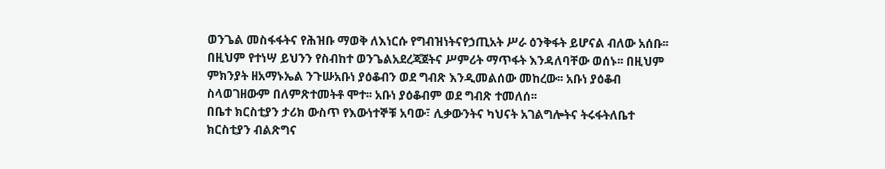ወንጌል መስፋፋትና የሕዝቡ ማወቅ ለእነርሱ የግብዝነትናየኃጢአት ሥራ ዕንቅፋት ይሆናል ብለው አሰቡ፡፡ በዚህም የተነሣ ይህንን የስብከተ ወንጌልአደረጃጀትና ሥምሪት ማጥፋት እንዳለባቸው ወሰኑ፡፡ በዚህም ምክንያት ዘአማኑኤል ንጉሡአቡነ ያዕቆብን ወደ ግብጽ እንዲመልሰው መከረው፡፡ አቡነ ያዕቆብ ስላወገዘውም በለምጽተመትቶ ሞተ፡፡ አቡነ ያዕቆብም ወደ ግብጽ ተመለሰ፡፡
በቤተ ክርስቲያን ታሪክ ውስጥ የእውነተኞቹ አባው፣ ሊቃውንትና ካህናት አገልግሎትና ትሩፋትለቤተ ክርስቲያን ብልጽግና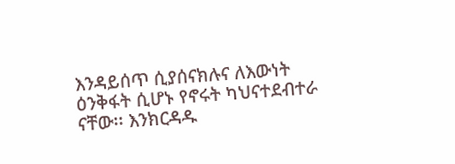እንዳይሰጥ ሲያሰናክሉና ለእውነት ዕንቅፋት ሲሆኑ የኖሩት ካህናተደብተራ ናቸው፡፡ እንክርዳዱ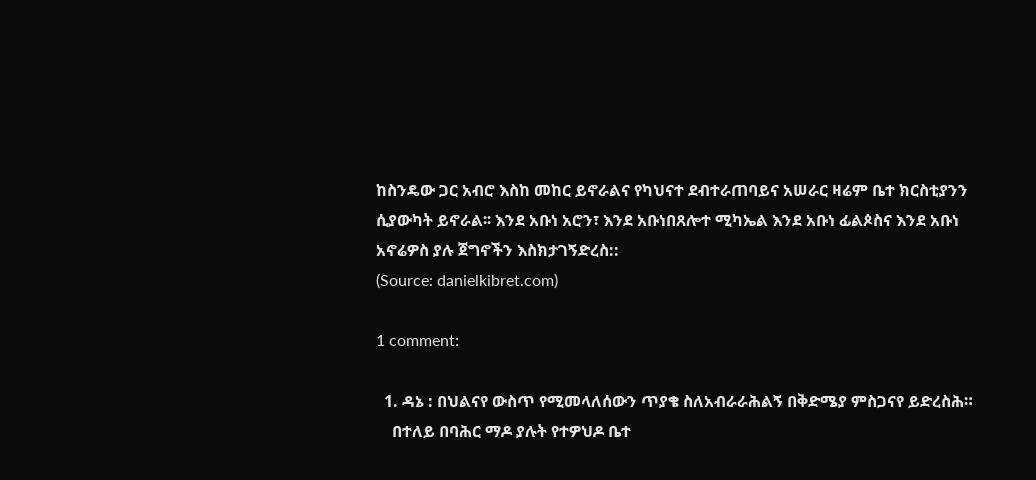ከስንዴው ጋር አብሮ እስከ መከር ይኖራልና የካህናተ ደብተራጠባይና አሠራር ዛሬም ቤተ ክርስቲያንን ሲያውካት ይኖራል፡፡ እንደ አቡነ አሮን፣ እንደ አቡነበጸሎተ ሚካኤል እንደ አቡነ ፊልጶስና እንደ አቡነ አኖሬዎስ ያሉ ጀግኖችን እስክታገኝድረስ::
(Source: danielkibret.com)

1 comment:

  1. ዳኔ : በህልናየ ውስጥ የሚመላለሰውን ጥያቄ ስለአብራራሕልኝ በቅድሜያ ምስጋናየ ይድረስሕ።
    በተለይ በባሕር ማዶ ያሉት የተዎህዶ ቤተ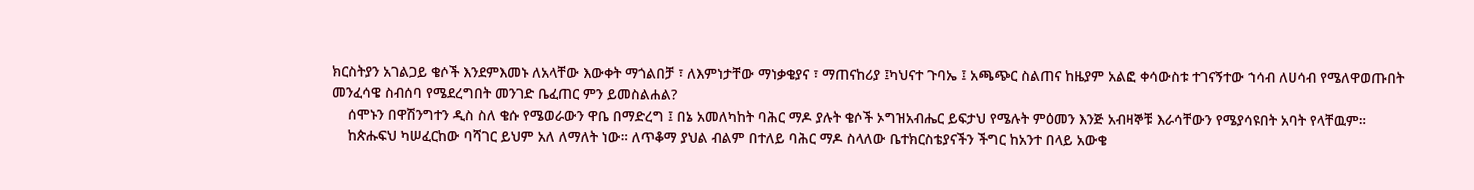ክርስትያን አገልጋይ ቄሶች እንደምእመኑ ለአላቸው እውቀት ማጎልበቻ ፣ ለእምነታቸው ማነቃቄያና ፣ ማጠናከሪያ ፤ካህናተ ጉባኤ ፤ አጫጭር ስልጠና ከዜያም አልፎ ቀሳውስቱ ተገናኝተው ኀሳብ ለሀሳብ የሜለዋወጡበት መንፈሳዌ ስብሰባ የሜደረግበት መንገድ ቤፈጠር ምን ይመስልሐል?
    ሰሞኑን በዋሽንግተን ዲስ ስለ ቄሱ የሜወራውን ዋቤ በማድረግ ፤ በኔ አመለካከት ባሕር ማዶ ያሉት ቄሶች ኦግዝአብሔር ይፍታህ የሜሉት ምዕመን እንጅ አብዛኞቹ እራሳቸውን የሜያሳዩበት አባት የላቸዉም።
    ከጵሑፍህ ካሠፈርከው ባሻገር ይህም አለ ለማለት ነው። ለጥቆማ ያህል ብልም በተለይ ባሕር ማዶ ስላለው ቤተክርስቴያናችን ችግር ከአንተ በላይ አውቄ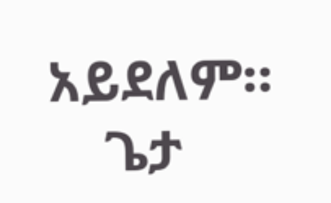አይደለም።
    ጌታ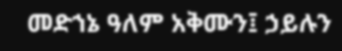መድኀኔ ዓለም አቅሙን፤ ኃይሉን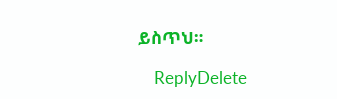ይስጥህ።

    ReplyDelete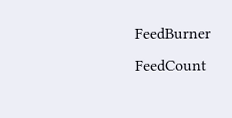FeedBurner FeedCount